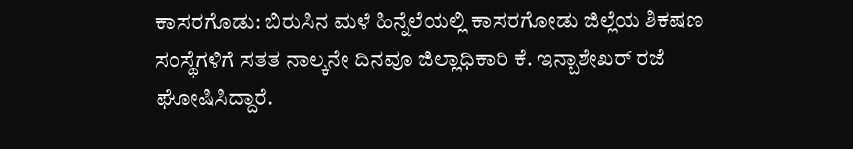ಕಾಸರಗೊಡು: ಬಿರುಸಿನ ಮಳೆ ಹಿನ್ನೆಲೆಯಲ್ಲಿ ಕಾಸರಗೋಡು ಜಿಲ್ಲೆಯ ಶಿಕಷಣ ಸಂಸ್ಥೆಗಳಿಗೆ ಸತತ ನಾಲ್ಕನೇ ದಿನವೂ ಜಿಲ್ಲಾಧಿಕಾರಿ ಕೆ. ಇನ್ಬಾಶೇಖರ್ ರಜೆ ಘೋಷಿಸಿದ್ದಾರೆ.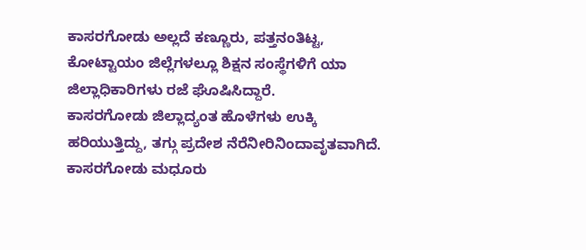ಕಾಸರಗೋಡು ಅಲ್ಲದೆ ಕಣ್ಣೂರು, ಪತ್ತನಂತಿಟ್ಟ, ಕೋಟ್ಟಾಯಂ ಜಿಲ್ಲೆಗಳಲ್ಲೂ ಶಿಕ್ಷನ ಸಂಸ್ಥೆಗಳಿಗೆ ಯಾ ಜಿಲ್ಲಾಧಿಕಾರಿಗಳು ರಜೆ ಘೊಷಿಸಿದ್ದಾರೆ.
ಕಾಸರಗೋಡು ಜಿಲ್ಲಾದ್ಯಂತ ಹೊಳೆಗಳು ಉಕ್ಕಿ ಹರಿಯುತ್ತಿದ್ದು, ತಗ್ಗು ಪ್ರದೇಶ ನೆರೆನೀರಿನಿಂದಾವೃತವಾಗಿದೆ. ಕಾಸರಗೋಡು ಮಧೂರು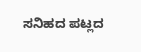ಸನಿಹದ ಪಟ್ಲದ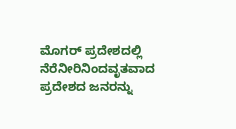ಮೊಗರ್ ಪ್ರದೇಶದಲ್ಲಿ ನೆರೆನೀರಿನಿಂದವೃತವಾದ ಪ್ರದೇಶದ ಜನರನ್ನು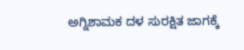ಅಗ್ನಿಶಾಮಕ ದಳ ಸುರಕ್ಷಿತ ಜಾಗಕ್ಕೆ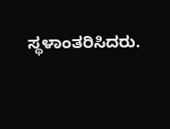ಸ್ಥಳಾಂತರಿಸಿದರು.